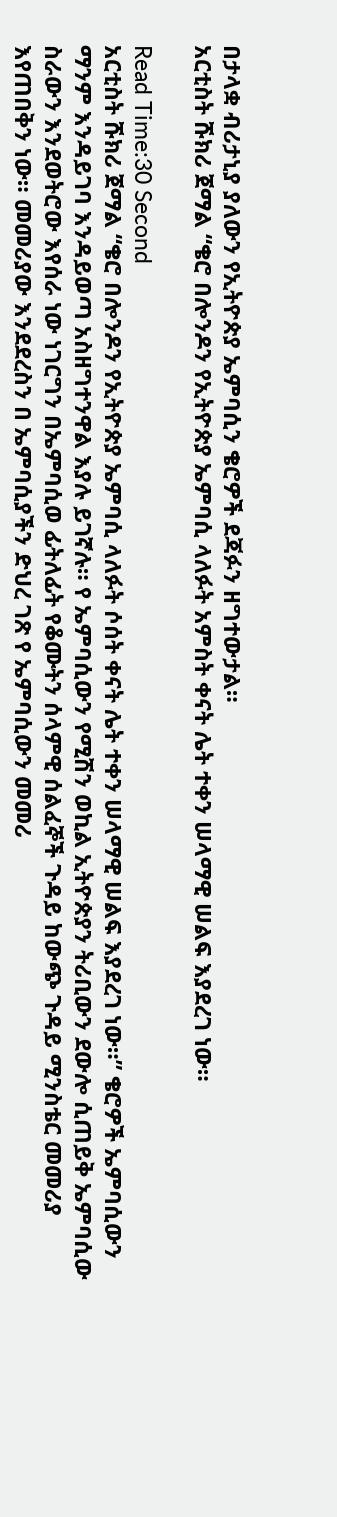በታላቋ ብሪታኒያ ያለውን የኢትዮጵያ ኤምባሲን ቄሮዎች ደጃፉን ዘግተውታል።
አርቲስት ሹክሪ ጀማል “ቄሮ በሎንዶን የኢትዮጵያ ኤምባሲ ላለፉት አምስት ቀናት ሌት ተቀን ሠላማዊ ሠልፍ እያደረገ ነው።

Read Time:30 Second
አርቲስት ሹክሪ ጀማል “ቄሮ በሎንዶን የኢትዮጵያ ኤምባሲ ላለፉት ሶሰት ቀናት ሌት ተቀን ሠላማዊ ሠልፍ እያደረገ ነው።” ቄሮዎች ኤምባሲውን ማንም እንዳይገባ እንዳይወጣ አስዘግተንዋል እያሉ ይገኛሉ። የ ኤምባሲውን የሚሽን ወኪል ኢትዮጵያን ትሪቢውን ደውሎ ሲጠይቅ ኤምባሲው ስራውን እንደወትሮው እየሰራ ነው ነገርግን በኤምባሲወ ፊትለፊት የቆሙትን ሰላምዊ ሰልፈኞች ጉዳይ ከውጭ ጉዳይ ሚንስቴር መመሪያ እየጠበቅን ነው። መመሪያው እንደደረስን በ ኤምባሲያችን ድህረ ገጽ የ ኤምባሲውን መመሪ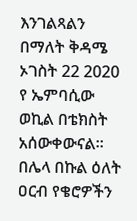እንገልጻልን በማለት ቅዳሜ ኦገስት 22 2020 የ ኤምባሲው ወኪል በቴክስት አሰውቀውናል።
በሌላ በኩል ዕለት ዐርብ የቄሮዎችን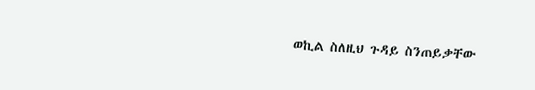ወኪል ስለዚህ ጉዳይ ስንጠይቃቸው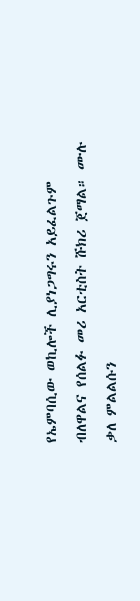የኤምባሲው ወኪሎች ሊያነጋግሩን አይፈልጉም ብለዋልና የሰልፉ መሪ አርቲስት ሹክሪ ጀማል። ሙሉ ቃለ ምልልሱን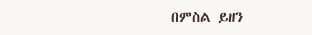በምስል ይዘን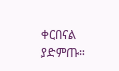ቀርበናል ያድምጡ።